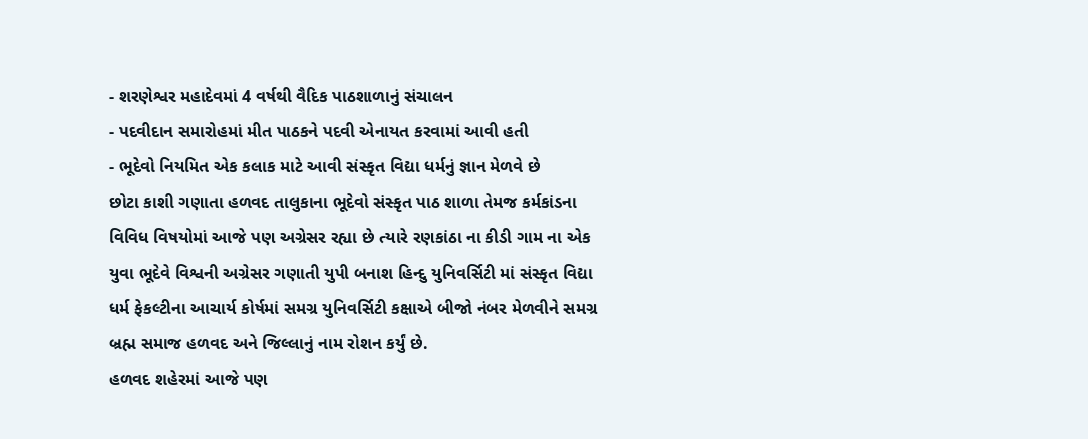- શરણેશ્વર મહાદેવમાં 4 વર્ષથી વૈદિક પાઠશાળાનું સંચાલન
- પદવીદાન સમારોહમાં મીત પાઠકને પદવી એનાયત કરવામાં આવી હતી
- ભૂદેવો નિયમિત એક કલાક માટે આવી સંસ્કૃત વિદ્યા ધર્મનું જ્ઞાન મેળવે છે
છોટા કાશી ગણાતા હળવદ તાલુકાના ભૂદેવો સંસ્કૃત પાઠ શાળા તેમજ કર્મકાંડના વિવિધ વિષયોમાં આજે પણ અગ્રેસર રહ્યા છે ત્યારે રણકાંઠા ના કીડી ગામ ના એક યુવા ભૂદેવે વિશ્વની અગ્રેસર ગણાતી યુપી બનાશ હિન્દુ યુનિવર્સિટી માં સંસ્કૃત વિદ્યા ધર્મ ફેકલ્ટીના આચાર્ય કોર્ષમાં સમગ્ર યુનિવર્સિટી કક્ષાએ બીજો નંબર મેળવીને સમગ્ર બ્રહ્મ સમાજ હળવદ અને જિલ્લાનું નામ રોશન કર્યું છે.
હળવદ શહેરમાં આજે પણ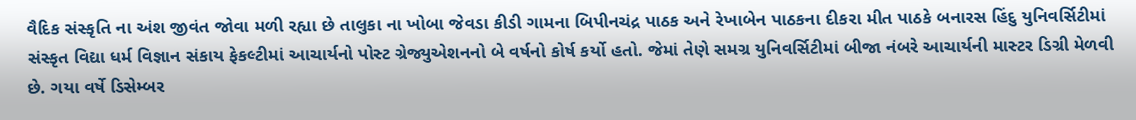વૈદિક સંસ્કૃતિ ના અંશ જીવંત જોવા મળી રહ્યા છે તાલુકા ના ખોબા જેવડા કીડી ગામના બિપીનચંદ્ર પાઠક અને રેખાબેન પાઠકના દીકરા મીત પાઠકે બનારસ હિંદુ યુનિવર્સિટીમાં સંસ્કૃત વિદ્યા ધર્મ વિજ્ઞાન સંકાય ફેકલ્ટીમાં આચાર્યનો પોસ્ટ ગ્રેજ્યુએશનનો બે વર્ષનો કોર્ષ કર્યો હતો. જેમાં તેણે સમગ્ર યુનિવર્સિટીમાં બીજા નંબરે આચાર્યની માસ્ટર ડિગ્રી મેળવી છે. ગયા વર્ષે ડિસેમ્બર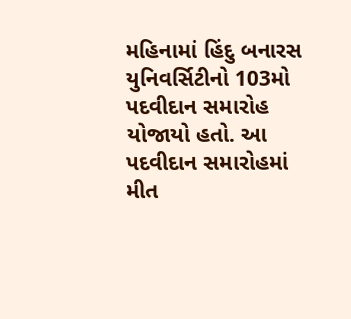મહિનામાં હિંદુ બનારસ યુનિવર્સિટીનો 103મો પદવીદાન સમારોહ યોજાયો હતો. આ પદવીદાન સમારોહમાં મીત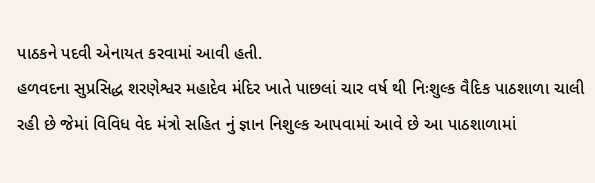પાઠકને પદવી એનાયત કરવામાં આવી હતી.
હળવદના સુપ્રસિદ્ધ શરણેશ્વર મહાદેવ મંદિર ખાતે પાછલાં ચાર વર્ષ થી નિઃશુલ્ક વૈદિક પાઠશાળા ચાલી રહી છે જેમાં વિવિધ વેદ મંત્રો સહિત નું જ્ઞાન નિશુલ્ક આપવામાં આવે છે આ પાઠશાળામાં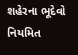શહેરના ભૂદેવો નિયમિત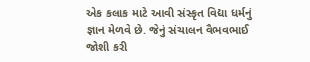એક કલાક માટે આવી સંસ્કૃત વિદ્યા ધર્મનું જ્ઞાન મેળવે છે. જેનું સંચાલન વૈભવભાઈ જોશી કરી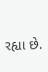રહ્યા છે.